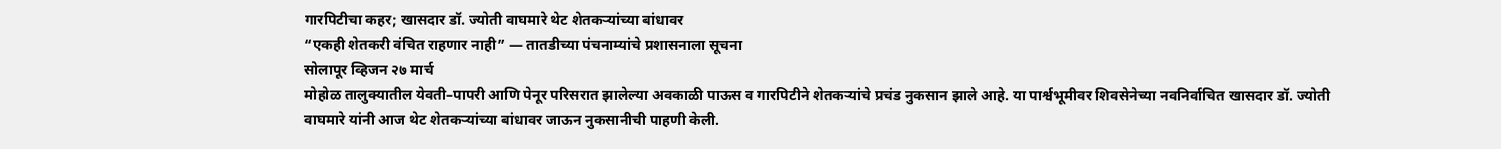गारपिटीचा कहर; खासदार डॉ. ज्योती वाघमारे थेट शेतकऱ्यांच्या बांधावर
“एकही शेतकरी वंचित राहणार नाही” — तातडीच्या पंचनाम्यांचे प्रशासनाला सूचना
सोलापूर व्हिजन २७ मार्च
मोहोळ तालुक्यातील येवती–पापरी आणि पेनूर परिसरात झालेल्या अवकाळी पाऊस व गारपिटीने शेतकऱ्यांचे प्रचंड नुकसान झाले आहे. या पार्श्वभूमीवर शिवसेनेच्या नवनिर्वाचित खासदार डॉ. ज्योती वाघमारे यांनी आज थेट शेतकऱ्यांच्या बांधावर जाऊन नुकसानीची पाहणी केली.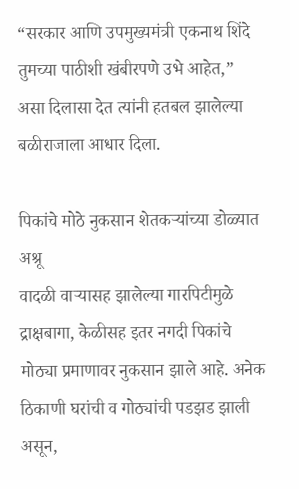“सरकार आणि उपमुख्यमंत्री एकनाथ शिंदे तुमच्या पाठीशी खंबीरपणे उभे आहेत,” असा दिलासा देत त्यांनी हतबल झालेल्या बळीराजाला आधार दिला.

पिकांचे मोठे नुकसान शेतकऱ्यांच्या डोळ्यात अश्रू
वादळी वाऱ्यासह झालेल्या गारपिटीमुळे द्राक्षबागा, केळीसह इतर नगदी पिकांचे मोठ्या प्रमाणावर नुकसान झाले आहे. अनेक ठिकाणी घरांची व गोठ्यांची पडझड झाली असून,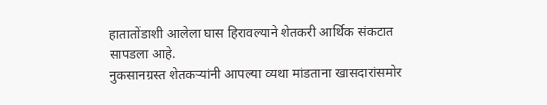हातातोंडाशी आलेला घास हिरावल्याने शेतकरी आर्थिक संकटात सापडला आहे.
नुकसानग्रस्त शेतकऱ्यांनी आपल्या व्यथा मांडताना खासदारांसमोर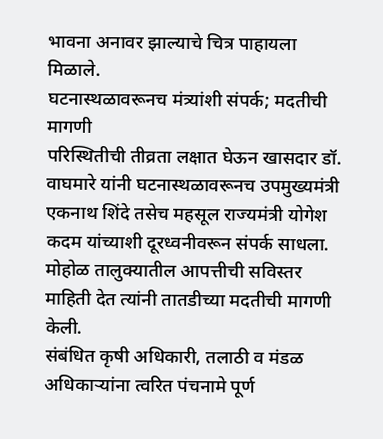भावना अनावर झाल्याचे चित्र पाहायला मिळाले.
घटनास्थळावरूनच मंत्र्यांशी संपर्क; मदतीची मागणी
परिस्थितीची तीव्रता लक्षात घेऊन खासदार डॉ. वाघमारे यांनी घटनास्थळावरूनच उपमुख्यमंत्री एकनाथ शिंदे तसेच महसूल राज्यमंत्री योगेश कदम यांच्याशी दूरध्वनीवरून संपर्क साधला.
मोहोळ तालुक्यातील आपत्तीची सविस्तर माहिती देत त्यांनी तातडीच्या मदतीची मागणी केली.
संबंधित कृषी अधिकारी, तलाठी व मंडळ अधिकाऱ्यांना त्वरित पंचनामे पूर्ण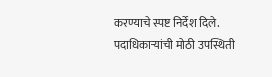करण्याचे स्पष्ट निर्देश दिले.
पदाधिकाऱ्यांची मोठी उपस्थिती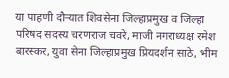या पाहणी दौऱ्यात शिवसेना जिल्हाप्रमुख व जिल्हा परिषद सदस्य चरणराज चवरे, माजी नगराध्यक्ष रमेश बारस्कर, युवा सेना जिल्हाप्रमुख प्रियदर्शन साठे, भीम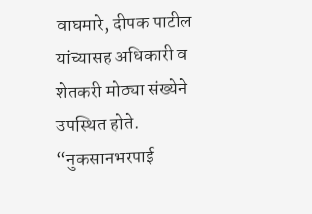वाघमारे, दीपक पाटील यांच्यासह अधिकारी व शेतकरी मोठ्या संख्येने उपस्थित होते.
“नुकसानभरपाई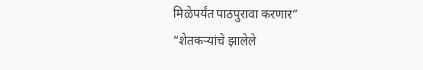मिळेपर्यंत पाठपुरावा करणार”
“शेतकऱ्यांचे झालेले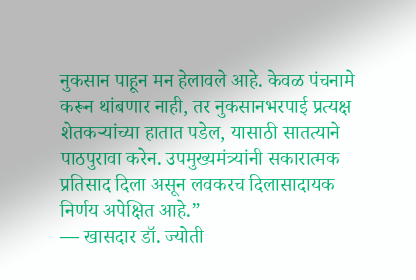नुकसान पाहून मन हेलावले आहे. केवळ पंचनामे करून थांबणार नाही, तर नुकसानभरपाई प्रत्यक्ष शेतकऱ्यांच्या हातात पडेल, यासाठी सातत्याने पाठपुरावा करेन. उपमुख्यमंत्र्यांनी सकारात्मक प्रतिसाद दिला असून लवकरच दिलासादायक निर्णय अपेक्षित आहे.”
— खासदार डॉ. ज्योती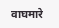वाघमारे